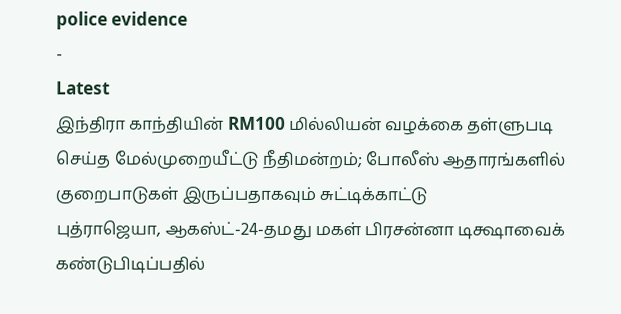police evidence
-
Latest
இந்திரா காந்தியின் RM100 மில்லியன் வழக்கை தள்ளுபடி செய்த மேல்முறையீட்டு நீதிமன்றம்; போலீஸ் ஆதாரங்களில் குறைபாடுகள் இருப்பதாகவும் சுட்டிக்காட்டு
புத்ராஜெயா, ஆகஸ்ட்-24-தமது மகள் பிரசன்னா டிக்ஷாவைக் கண்டுபிடிப்பதில்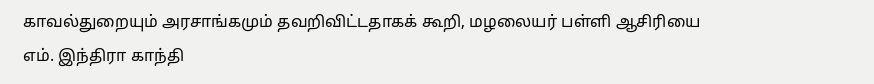காவல்துறையும் அரசாங்கமும் தவறிவிட்டதாகக் கூறி, மழலையர் பள்ளி ஆசிரியை எம். இந்திரா காந்தி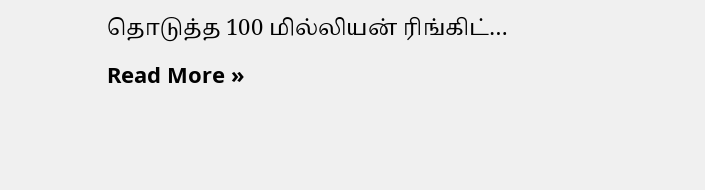தொடுத்த 100 மில்லியன் ரிங்கிட்…
Read More »